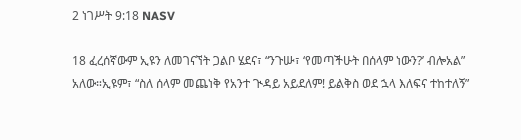2 ነገሥት 9:18 NASV

18 ፈረሰኛውም ኢዩን ለመገናኘት ጋልቦ ሄደና፣ “ንጉሡ፣ ‘የመጣችሁት በሰላም ነውን?’ ብሎአል” አለው።ኢዩም፣ “ስለ ሰላም መጨነቅ የአንተ ጒዳይ አይደለም! ይልቅስ ወደ ኋላ እለፍና ተከተለኝ”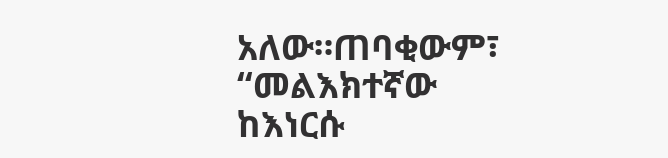አለው።ጠባቂውም፣ “መልእክተኛው ከእነርሱ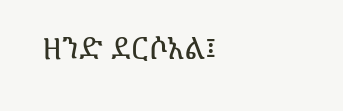ዘንድ ደርሶአል፤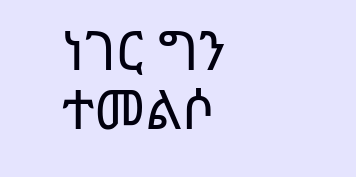ነገር ግን ተመልሶ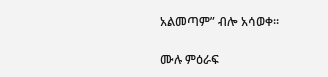አልመጣም” ብሎ አሳወቀ።

ሙሉ ምዕራፍ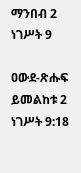ማንበብ 2 ነገሥት 9

ዐውደ-ጽሑፍ ይመልከቱ 2 ነገሥት 9:18